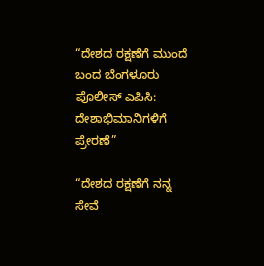“ದೇಶದ ರಕ್ಷಣೆಗೆ ಮುಂದೆ ಬಂದ ಬೆಂಗಳೂರು ಪೊಲೀಸ್ ಎಪಿಸಿ: ದೇಶಾಭಿಮಾನಿಗಳಿಗೆ ಪ್ರೇರಣೆ”

“ದೇಶದ ರಕ್ಷಣೆಗೆ ನನ್ನ ಸೇವೆ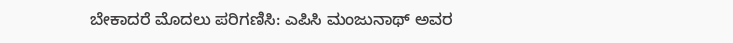ಬೇಕಾದರೆ ಮೊದಲು ಪರಿಗಣಿಸಿ: ಎಪಿಸಿ ಮಂಜುನಾಥ್ ಅವರ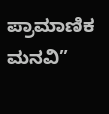ಪ್ರಾಮಾಣಿಕ ಮನವಿ”